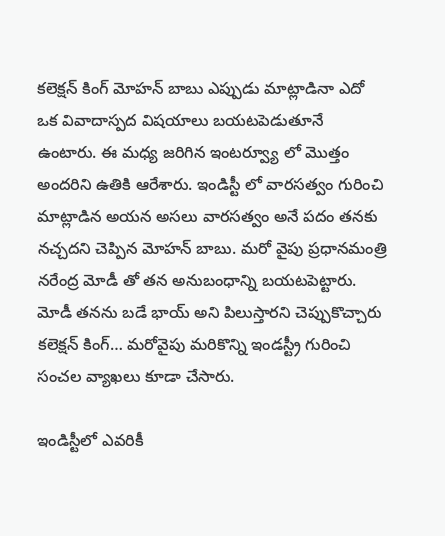కలెక్షన్ కింగ్ మోహన్ బాబు ఎప్పుడు మాట్లాడినా ఎదో ఒక వివాదాస్పద విషయాలు బయటపెడుతూనే ఉంటారు. ఈ మధ్య జరిగిన ఇంటర్వ్యూ లో మొత్తం అందరిని ఉతికి ఆరేశారు. ఇండిస్టీ లో వారసత్వం గురించి మాట్లాడిన అయన అసలు వారసత్వం అనే పదం తనకు నచ్చదని చెప్పిన మోహన్ బాబు. మరో వైపు ప్రధానమంత్రి నరేంద్ర మోడీ తో తన అనుబంధాన్ని బయటపెట్టారు. మోడీ తనను బడే భాయ్ అని పిలుస్తారని చెప్పుకొచ్చారు కలెక్షన్ కింగ్… మరోవైపు మరికొన్ని ఇండస్ట్రీ గురించి సంచల వ్యాఖలు కూడా చేసారు.

ఇండిస్టీలో ఎవరికీ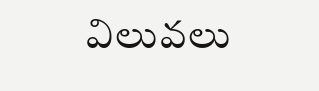విలువలు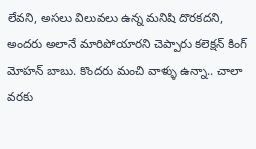లేవని, అసలు విలువలు ఉన్న మనిషి దొరకదని, అందరు అలానే మారిపోయారని చెప్పారు కలెక్షన్ కింగ్ మోహన్ బాబు. కొందరు మంచి వాళ్ళు ఉన్నా.. చాలా వరకు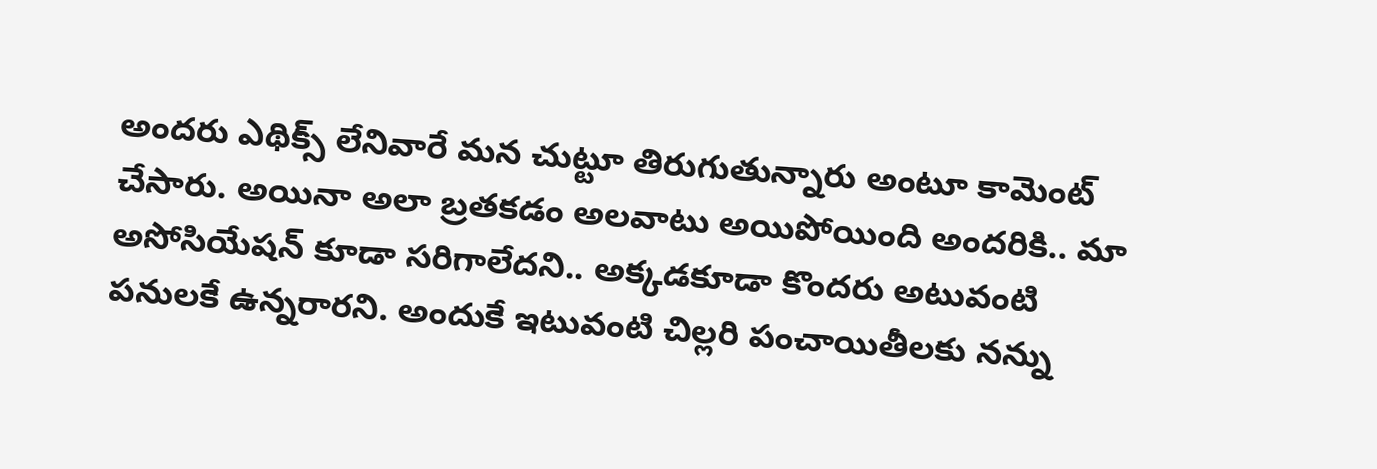అందరు ఎథిక్స్ లేనివారే మన చుట్టూ తిరుగుతున్నారు అంటూ కామెంట్ చేసారు. అయినా అలా బ్రతకడం అలవాటు అయిపోయింది అందరికి.. మా అసోసియేషన్ కూడా సరిగాలేదని.. అక్కడకూడా కొందరు అటువంటి పనులకే ఉన్నరారని. అందుకే ఇటువంటి చిల్లరి పంచాయితీలకు నన్ను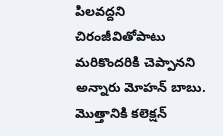పిలవద్దని చిరంజీవితోపాటు మరికొందరికి చెప్పానని అన్నారు మోహన్ బాబు. మొత్తానికి కలెక్షన్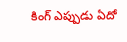కింగ్ ఎప్పుడు ఏదో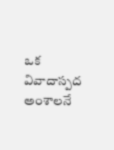ఒక వివాదాస్పద అంశాలనే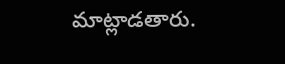మాట్లాడతారు.